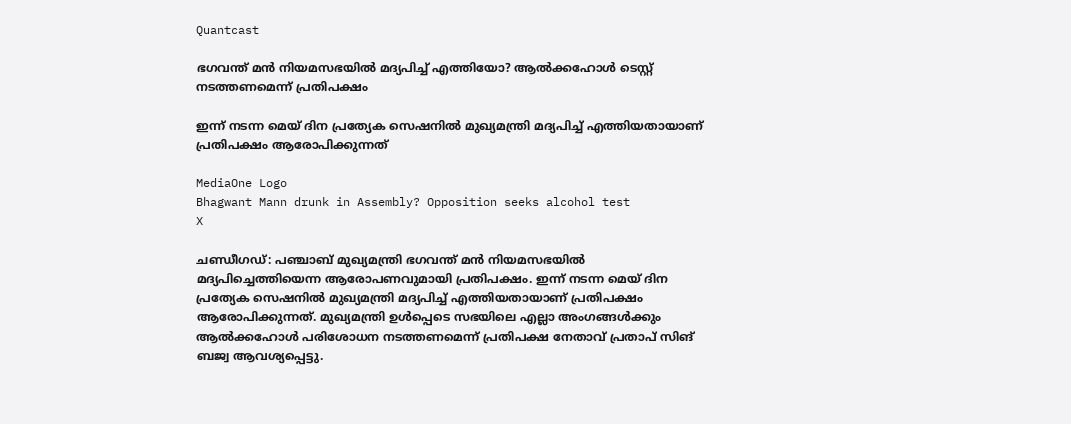Quantcast

ഭഗവന്ത് മന്‍ നിയമസഭയില്‍ മദ്യപിച്ച് എത്തിയോ? ആല്‍ക്കഹോള്‍ ടെസ്റ്റ് നടത്തണമെന്ന് പ്രതിപക്ഷം

ഇന്ന് നടന്ന മെയ് ദിന പ്രത്യേക സെഷനില്‍ മുഖ്യമന്ത്രി മദ്യപിച്ച് എത്തിയതായാണ് പ്രതിപക്ഷം ആരോപിക്കുന്നത്

MediaOne Logo
Bhagwant Mann drunk in Assembly? Opposition seeks alcohol test
X

ചണ്ഡീഗഡ്: പഞ്ചാബ് മുഖ്യമന്ത്രി ഭഗവന്ത് മന്‍ നിയമസഭയില്‍ മദ്യപിച്ചെത്തിയെന്ന ആരോപണവുമായി പ്രതിപക്ഷം. ഇന്ന് നടന്ന മെയ് ദിന പ്രത്യേക സെഷനില്‍ മുഖ്യമന്ത്രി മദ്യപിച്ച് എത്തിയതായാണ് പ്രതിപക്ഷം ആരോപിക്കുന്നത്. മുഖ്യമന്ത്രി ഉള്‍പ്പെടെ സഭയിലെ എല്ലാ അംഗങ്ങള്‍ക്കും ആല്‍ക്കഹോള്‍ പരിശോധന നടത്തണമെന്ന് പ്രതിപക്ഷ നേതാവ് പ്രതാപ് സിങ് ബജ്വ ആവശ്യപ്പെട്ടു.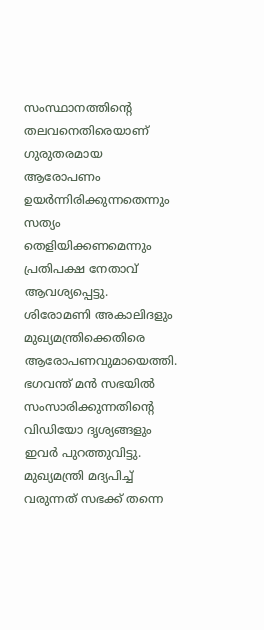സംസ്ഥാനത്തിന്റെ തലവനെതിരെയാണ് ഗുരുതരമായ ആരോപണം ഉയര്‍ന്നിരിക്കുന്നതെന്നും സത്യം തെളിയിക്കണമെന്നും പ്രതിപക്ഷ നേതാവ് ആവശ്യപ്പെട്ടു. ശിരോമണി അകാലിദളും മുഖ്യമന്ത്രിക്കെതിരെ ആരോപണവുമായെത്തി. ഭഗവന്ത് മന്‍ സഭയില്‍ സംസാരിക്കുന്നതിന്റെ വിഡിയോ ദൃശ്യങ്ങളും ഇവര്‍ പുറത്തുവിട്ടു. മുഖ്യമന്ത്രി മദ്യപിച്ച് വരുന്നത് സഭക്ക് തന്നെ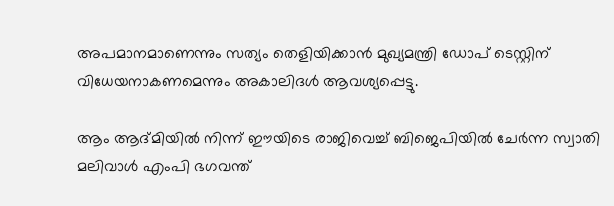അപമാനമാണെന്നും സത്യം തെളിയിക്കാന്‍ മുഖ്യമന്ത്രി ഡോപ് ടെസ്റ്റിന് വിധേയനാകണമെന്നും അകാലിദള്‍ ആവശ്യപ്പെട്ടു.

ആം ആദ്മിയില്‍ നിന്ന് ഈയിടെ രാജിവെച്ച് ബിജെപിയില്‍ ചേര്‍ന്ന സ്വാതി മലിവാള്‍ എംപി ഭഗവന്ത്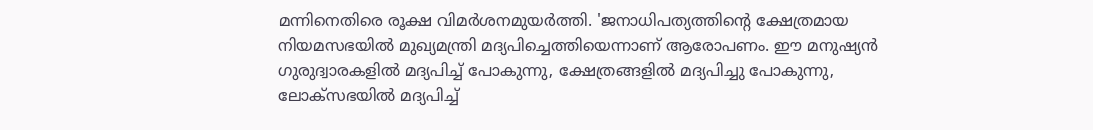മന്നിനെതിരെ രൂക്ഷ വിമര്‍ശനമുയര്‍ത്തി. 'ജനാധിപത്യത്തിന്റെ ക്ഷേത്രമായ നിയമസഭയില്‍ മുഖ്യമന്ത്രി മദ്യപിച്ചെത്തിയെന്നാണ് ആരോപണം. ഈ മനുഷ്യന്‍ ഗുരുദ്വാരകളില്‍ മദ്യപിച്ച് പോകുന്നു, ക്ഷേത്രങ്ങളില്‍ മദ്യപിച്ചു പോകുന്നു, ലോക്സഭയില്‍ മദ്യപിച്ച്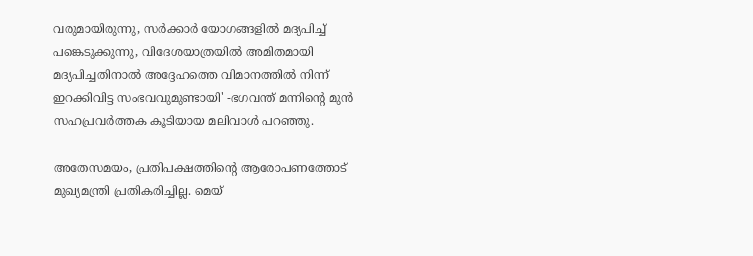വരുമായിരുന്നു, സര്‍ക്കാര്‍ യോഗങ്ങളില്‍ മദ്യപിച്ച് പങ്കെടുക്കുന്നു, വിദേശയാത്രയില്‍ അമിതമായി മദ്യപിച്ചതിനാല്‍ അദ്ദേഹത്തെ വിമാനത്തില്‍ നിന്ന് ഇറക്കിവിട്ട സംഭവവുമുണ്ടായി' -ഭഗവന്ത് മന്നിന്റെ മുന്‍ സഹപ്രവര്‍ത്തക കൂടിയായ മലിവാള്‍ പറഞ്ഞു.

അതേസമയം, പ്രതിപക്ഷത്തിന്റെ ആരോപണത്തോട് മുഖ്യമന്ത്രി പ്രതികരിച്ചില്ല. മെയ്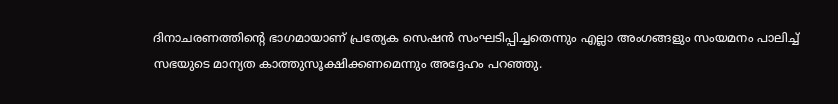ദിനാചരണത്തിന്റെ ഭാഗമായാണ് പ്രത്യേക സെഷന്‍ സംഘടിപ്പിച്ചതെന്നും എല്ലാ അംഗങ്ങളും സംയമനം പാലിച്ച് സഭയുടെ മാന്യത കാത്തുസൂക്ഷിക്കണമെന്നും അദ്ദേഹം പറഞ്ഞു.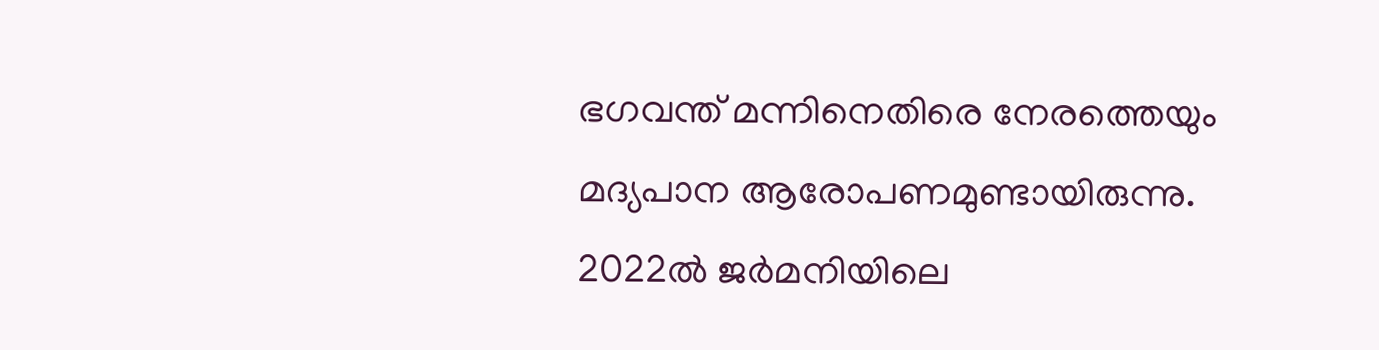ഭഗവന്ത് മന്നിനെതിരെ നേരത്തെയും മദ്യപാന ആരോപണമുണ്ടായിരുന്നു. 2022ല്‍ ജര്‍മനിയിലെ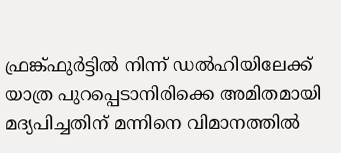ഫ്രങ്ക്ഫുര്‍ട്ടില്‍ നിന്ന് ഡല്‍ഹിയിലേക്ക് യാത്ര പുറപ്പെടാനിരിക്കെ അമിതമായി മദ്യപിച്ചതിന് മന്നിനെ വിമാനത്തില്‍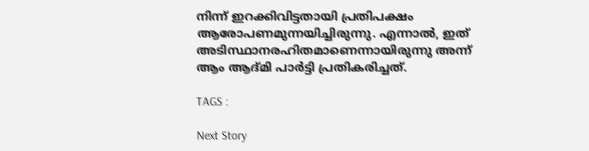നിന്ന് ഇറക്കിവിട്ടതായി പ്രതിപക്ഷം ആരോപണമുന്നയിച്ചിരുന്നു. എന്നാല്‍, ഇത് അടിസ്ഥാനരഹിതമാണെന്നായിരുന്നു അന്ന് ആം ആദ്മി പാര്‍ട്ടി പ്രതികരിച്ചത്.

TAGS :

Next Story